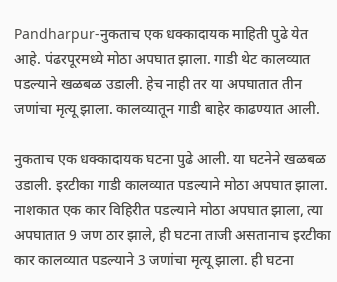Pandharpur-नुकताच एक धक्कादायक माहिती पुढे येत आहे. पंढरपूरमध्ये मोठा अपघात झाला. गाडी थेट कालव्यात पडल्याने खळबळ उडाली. हेच नाही तर या अपघातात तीन जणांचा मृत्यू झाला. कालव्यातून गाडी बाहेर काढण्यात आली.

नुकताच एक धक्कादायक घटना पुढे आली. या घटनेने खळबळ उडाली. इरटीका गाडी कालव्यात पडल्याने मोठा अपघात झाला. नाशकात एक कार विहिरीत पडल्याने मोठा अपघात झाला, त्या अपघातात 9 जण ठार झाले, ही घटना ताजी असतानाच इरटीका कार कालव्यात पडल्याने 3 जणांचा मृत्यू झाला. ही घटना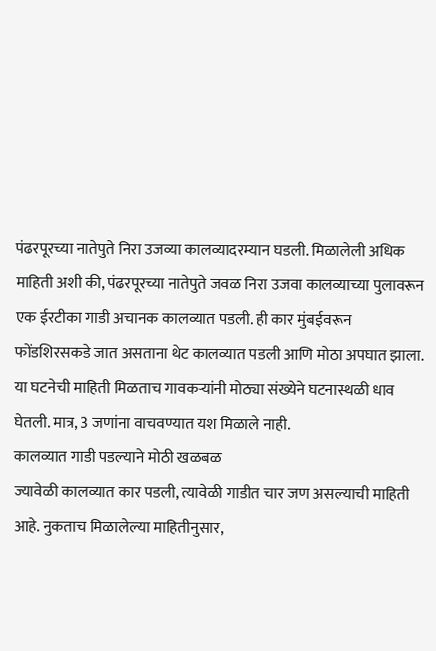पंढरपूरच्या नातेपुते निरा उजव्या कालव्यादरम्यान घडली. मिळालेली अधिक माहिती अशी की, पंढरपूरच्या नातेपुते जवळ निरा उजवा कालव्याच्या पुलावरून एक ईरटीका गाडी अचानक कालव्यात पडली. ही कार मुंबईवरून फोंडशिरसकडे जात असताना थेट कालव्यात पडली आणि मोठा अपघात झाला. या घटनेची माहिती मिळताच गावकऱ्यांनी मोठ्या संख्येने घटनास्थळी धाव घेतली. मात्र, 3 जणांना वाचवण्यात यश मिळाले नाही.
कालव्यात गाडी पडल्याने मोठी खळबळ
ज्यावेळी कालव्यात कार पडली, त्यावेळी गाडीत चार जण असल्याची माहिती आहे. नुकताच मिळालेल्या माहितीनुसार,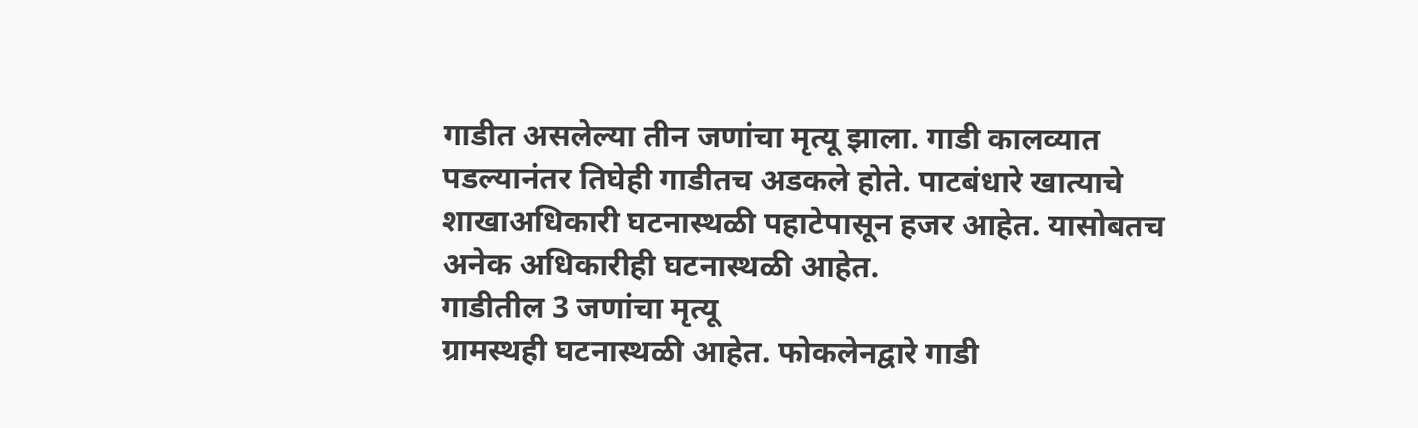गाडीत असलेल्या तीन जणांचा मृत्यू झाला. गाडी कालव्यात पडल्यानंतर तिघेही गाडीतच अडकले होते. पाटबंधारे खात्याचे शाखाअधिकारी घटनास्थळी पहाटेपासून हजर आहेत. यासोबतच अनेक अधिकारीही घटनास्थळी आहेत.
गाडीतील 3 जणांचा मृत्यू
ग्रामस्थही घटनास्थळी आहेत. फोकलेनद्वारे गाडी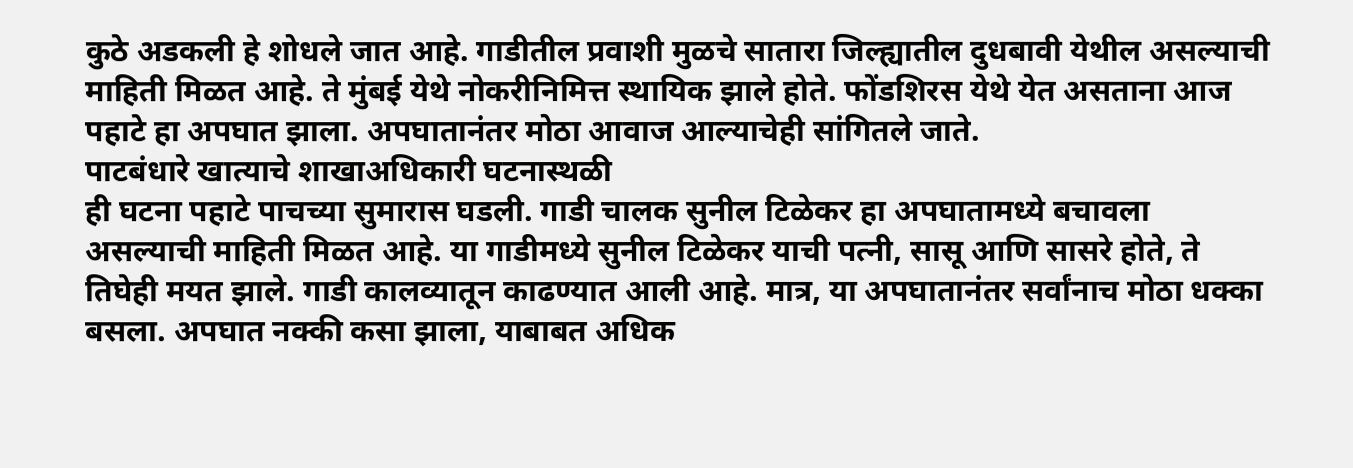कुठे अडकली हे शोधले जात आहे. गाडीतील प्रवाशी मुळचे सातारा जिल्ह्यातील दुधबावी येथील असल्याची माहिती मिळत आहे. ते मुंबई येथे नोकरीनिमित्त स्थायिक झाले होते. फोंडशिरस येथे येत असताना आज पहाटे हा अपघात झाला. अपघातानंतर मोठा आवाज आल्याचेही सांगितले जाते.
पाटबंधारे खात्याचे शाखाअधिकारी घटनास्थळी
ही घटना पहाटे पाचच्या सुमारास घडली. गाडी चालक सुनील टिळेकर हा अपघातामध्ये बचावला असल्याची माहिती मिळत आहे. या गाडीमध्ये सुनील टिळेकर याची पत्नी, सासू आणि सासरे होते, ते तिघेही मयत झाले. गाडी कालव्यातून काढण्यात आली आहे. मात्र, या अपघातानंतर सर्वांनाच मोठा धक्का बसला. अपघात नक्की कसा झाला, याबाबत अधिक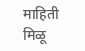माहिती मिळू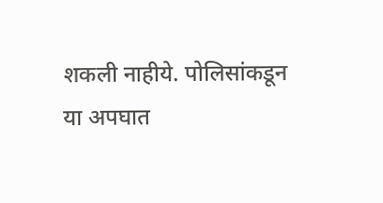शकली नाहीये. पोलिसांकडून या अपघात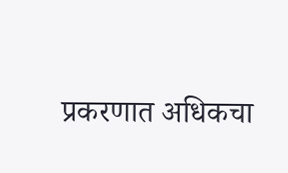प्रकरणात अधिकचा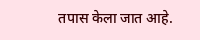तपास केला जात आहे.